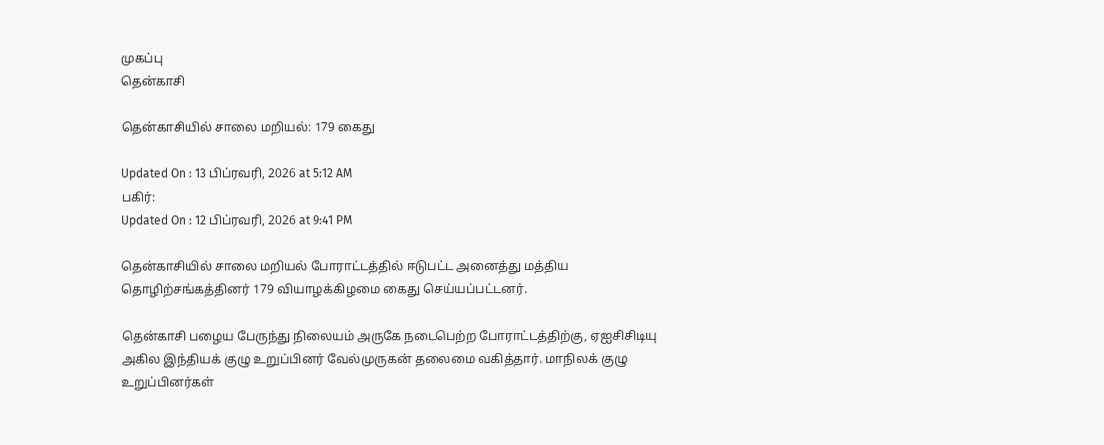முகப்பு
தென்காசி

தென்காசியில் சாலை மறியல்: 179 கைது

Updated On : 13 பிப்ரவரி, 2026 at 5:12 AM
பகிர்:
Updated On : 12 பிப்ரவரி, 2026 at 9:41 PM

தென்காசியில் சாலை மறியல் போராட்டத்தில் ஈடுபட்ட அனைத்து மத்திய தொழிற்சங்கத்தினர் 179 வியாழக்கிழமை கைது செய்யப்பட்டனர்.

தென்காசி பழைய பேருந்து நிலையம் அருகே நடைபெற்ற போராட்டத்திற்கு, ஏஐசிசிடியு அகில இந்தியக் குழு உறுப்பினர் வேல்முருகன் தலைமை வகித்தார். மாநிலக் குழு உறுப்பினர்கள்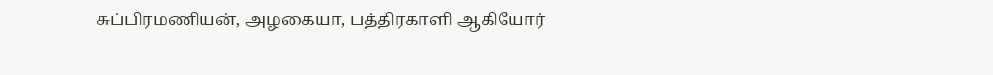சுப்பிரமணியன், அழகையா, பத்திரகாளி ஆகியோர்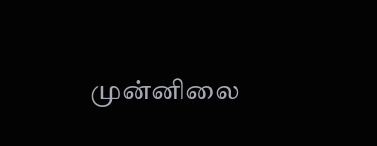முன்னிலை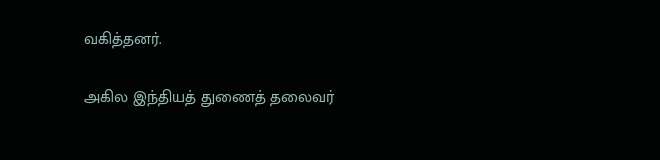வகித்தனர்.

அகில இந்தியத் துணைத் தலைவர்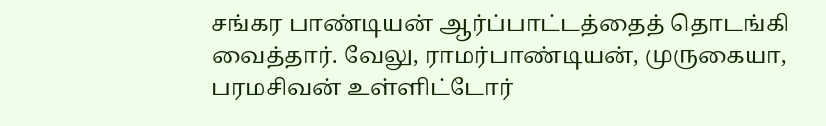சங்கர பாண்டியன் ஆர்ப்பாட்டத்தைத் தொடங்கி வைத்தார். வேலு, ராமர்பாண்டியன், முருகையா, பரமசிவன் உள்ளிட்டோர்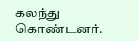கலந்து கொண்டனர்.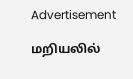Advertisement

மறியலில்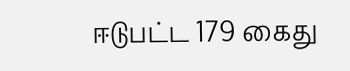ஈடுபட்ட 179 கைது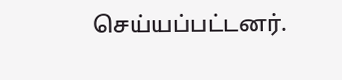செய்யப்பட்டனர்.